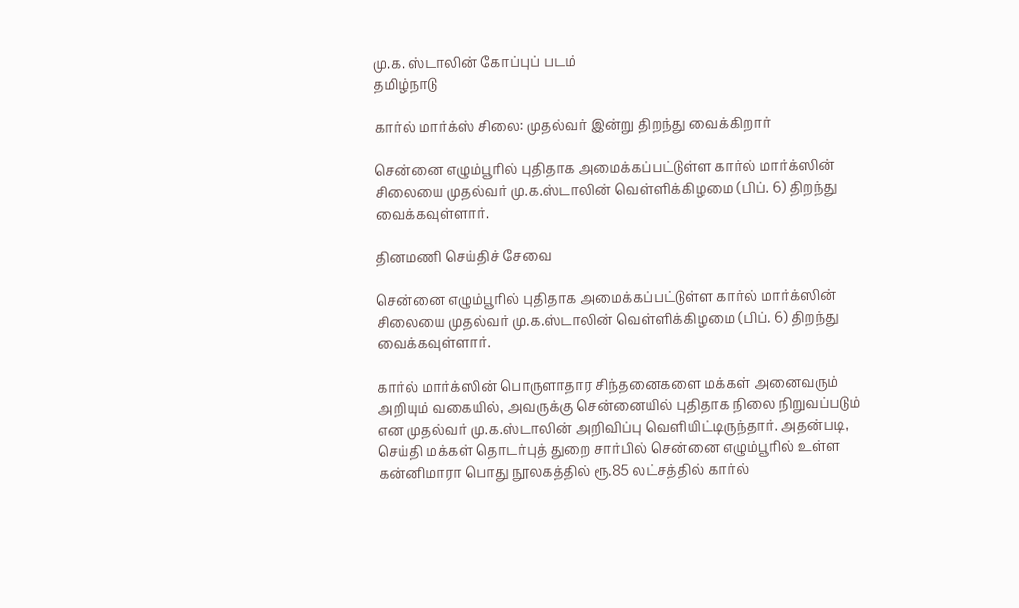மு.க. ஸ்டாலின் கோப்புப் படம்
தமிழ்நாடு

கார்ல் மார்க்ஸ் சிலை: முதல்வர் இன்று திறந்து வைக்கிறார்

சென்னை எழும்பூரில் புதிதாக அமைக்கப்பட்டுள்ள கார்ல் மார்க்ஸின் சிலையை முதல்வர் மு.க.ஸ்டாலின் வெள்ளிக்கிழமை (பிப். 6) திறந்து வைக்கவுள்ளார்.

தினமணி செய்திச் சேவை

சென்னை எழும்பூரில் புதிதாக அமைக்கப்பட்டுள்ள கார்ல் மார்க்ஸின் சிலையை முதல்வர் மு.க.ஸ்டாலின் வெள்ளிக்கிழமை (பிப். 6) திறந்து வைக்கவுள்ளார்.

கார்ல் மார்க்ஸின் பொருளாதார சிந்தனைகளை மக்கள் அனைவரும் அறியும் வகையில், அவருக்கு சென்னையில் புதிதாக நிலை நிறுவப்படும் என முதல்வர் மு.க.ஸ்டாலின் அறிவிப்பு வெளியிட்டிருந்தார். அதன்படி, செய்தி மக்கள் தொடர்புத் துறை சார்பில் சென்னை எழும்பூரில் உள்ள கன்னிமாரா பொது நூலகத்தில் ரூ.85 லட்சத்தில் கார்ல்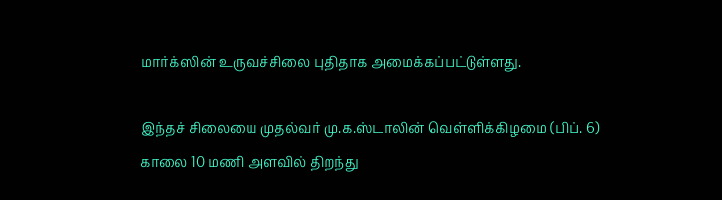மார்க்ஸின் உருவச்சிலை புதிதாக அமைக்கப்பட்டுள்ளது.

இந்தச் சிலையை முதல்வர் மு.க.ஸ்டாலின் வெள்ளிக்கிழமை (பிப். 6) காலை 10 மணி அளவில் திறந்து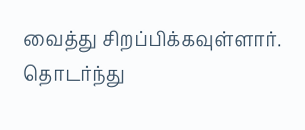வைத்து சிறப்பிக்கவுள்ளார். தொடர்ந்து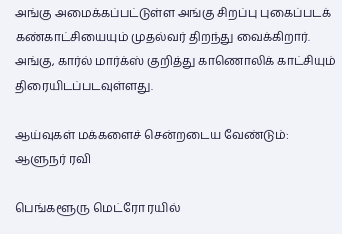அங்கு அமைக்கப்பட்டுள்ள அங்கு சிறப்பு புகைப்படக் கண்காட்சியையும் முதல்வர் திறந்து வைக்கிறார். அங்கு, கார்ல் மார்க்ஸ் குறித்து காணொலிக் காட்சியும் திரையிடப்படவுள்ளது.

ஆய்வுகள் மக்களைச் சென்றடைய வேண்டும்: ஆளுநர் ரவி

பெங்களூரு மெட்ரோ ரயில்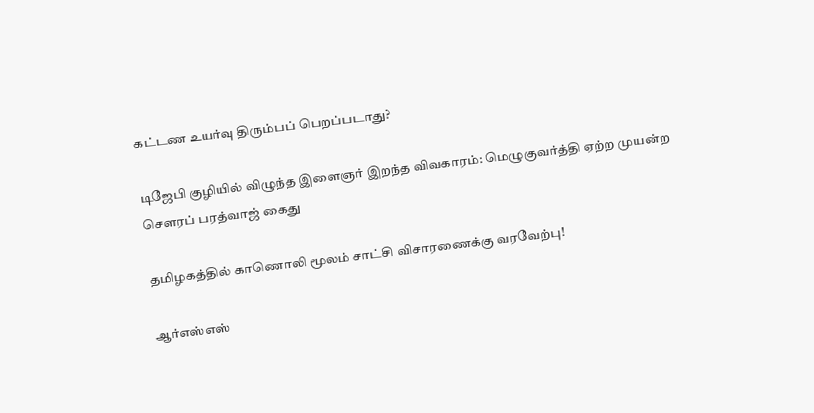கட்டண உயர்வு திரும்பப் பெறப்படாது?

டிஜேபி குழியில் விழுந்த இளைஞர் இறந்த விவகாரம்: மெழுகுவர்த்தி ஏற்ற முயன்ற சௌரப் பரத்வாஜ் கைது

தமிழகத்தில் காணொலி மூலம் சாட்சி விசாரணைக்கு வரவேற்பு!

ஆர்எஸ்எஸ்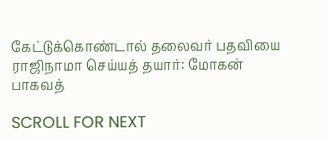கேட்டுக்கொண்டால் தலைவர் பதவியை ராஜிநாமா செய்யத் தயார்: மோகன் பாகவத்

SCROLL FOR NEXT